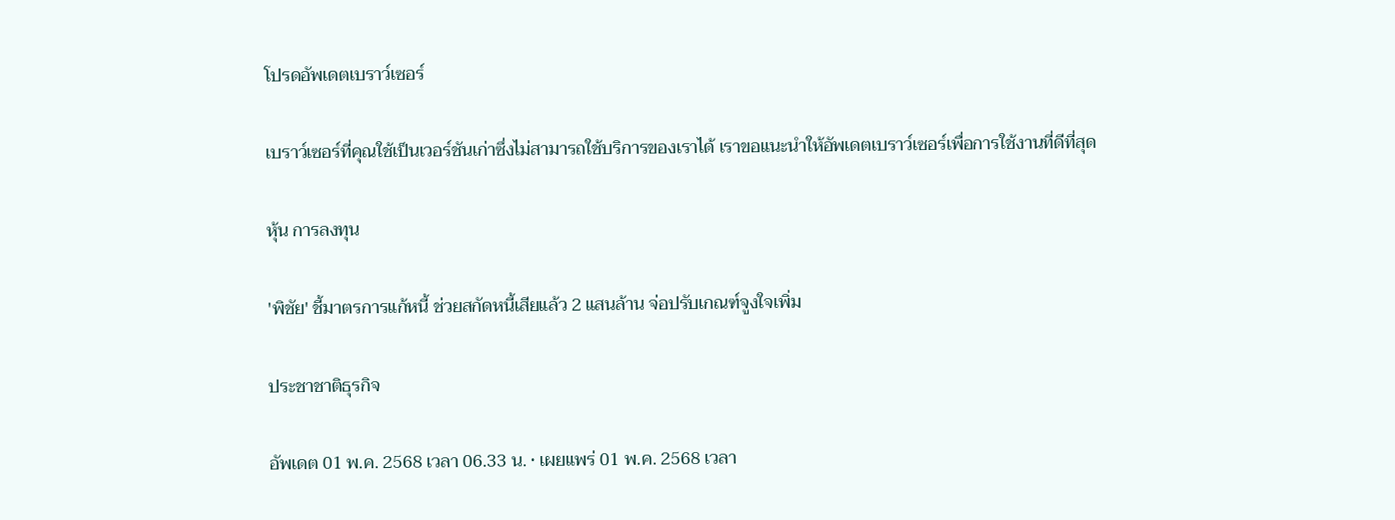โปรดอัพเดตเบราว์เซอร์

เบราว์เซอร์ที่คุณใช้เป็นเวอร์ชันเก่าซึ่งไม่สามารถใช้บริการของเราได้ เราขอแนะนำให้อัพเดตเบราว์เซอร์เพื่อการใช้งานที่ดีที่สุด

หุ้น การลงทุน

'พิชัย' ชี้มาตรการแก้หนี้ ช่วยสกัดหนี้เสียแล้ว 2 แสนล้าน จ่อปรับเกณฑ์จูงใจเพิ่ม

ประชาชาติธุรกิจ

อัพเดต 01 พ.ค. 2568 เวลา 06.33 น. • เผยแพร่ 01 พ.ค. 2568 เวลา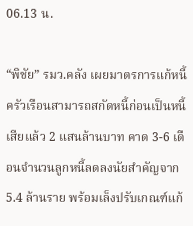06.13 น.

“พิชัย” รมว.คลัง เผยมาตรการแก้หนี้ครัวเรือนสามารถสกัดหนี้ก่อนเป็นหนี้เสียแล้ว 2 แสนล้านบาท คาด 3-6 เดือนจำนวนลูกหนี้ลดลงนัยสำคัญจาก 5.4 ล้านราย พร้อมเล็งปรับเกณฑ์แก้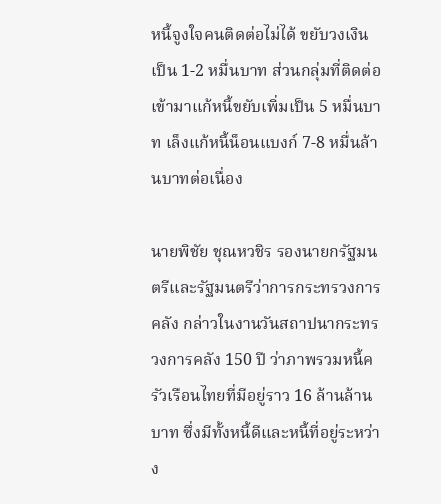หนี้จูงใจคนติดต่อไม่ได้ ขยับวงเงินเป็น 1-2 หมื่นบาท ส่วนกลุ่มที่ติดต่อเข้ามาแก้หนี้ขยับเพิ่มเป็น 5 หมื่นบาท เล็งแก้หนี้น็อนแบงก์ 7-8 หมื่นล้านบาทต่อเนื่อง

นายพิชัย ชุณหวชิร รองนายกรัฐมนตรีและรัฐมนตรีว่าการกระทรวงการคลัง กล่าวในงานวันสถาปนากระทรวงการคลัง 150 ปี ว่าภาพรวมหนี้ครัวเรือนไทยที่มีอยู่ราว 16 ล้านล้านบาท ซึ่งมีทั้งหนี้ดีและหนี้ที่อยู่ระหว่าง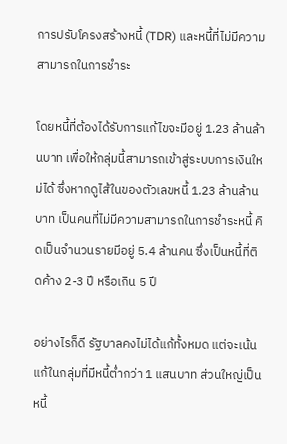การปรับโครงสร้างหนี้ (TDR) และหนี้ที่ไม่มีความสามารถในการชำระ

โดยหนี้ที่ต้องได้รับการแก้ไขจะมีอยู่ 1.23 ล้านล้านบาท เพื่อให้กลุ่มนี้สามารถเข้าสู่ระบบการเงินใหม่ได้ ซึ่งหากดูไส้ในของตัวเลขหนี้ 1.23 ล้านล้านบาท เป็นคนที่ไม่มีความสามารถในการชำระหนี้ คิดเป็นจำนวนรายมีอยู่ 5.4 ล้านคน ซึ่งเป็นหนี้ที่ติดค้าง 2-3 ปี หรือเกิน 5 ปี

อย่างไรก็ดี รัฐบาลคงไม่ได้แก้ทั้งหมด แต่จะเน้นแก้ในกลุ่มที่มีหนี้ต่ำกว่า 1 แสนบาท ส่วนใหญ่เป็นหนี้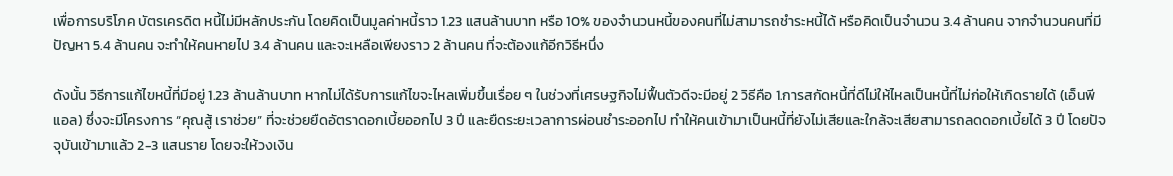เพื่อการบริโภค บัตรเครดิต หนี้ไม่มีหลักประกัน โดยคิดเป็นมูลค่าหนี้ราว 1.23 แสนล้านบาท หรือ 10% ของจำนวนหนี้ของคนที่ไม่สามารถชำระหนี้ได้ หรือคิดเป็นจำนวน 3.4 ล้านคน จากจำนวนคนที่มีปัญหา 5.4 ล้านคน จะทำให้คนหายไป 3.4 ล้านคน และจะเหลือเพียงราว 2 ล้านคน ที่จะต้องแก้อีกวิธีหนึ่ง

ดังนั้น วิธีการแก้ไขหนี้ที่มีอยู่ 1.23 ล้านล้านบาท หากไม่ได้รับการแก้ไขจะไหลเพิ่มขึ้นเรื่อย ๆ ในช่วงที่เศรษฐกิจไม่ฟื้นตัวดีจะมีอยู่ 2 วิธีคือ 1.การสกัดหนี้ที่ดีไม่ให้ไหลเป็นหนี้ที่ไม่ก่อให้เกิดรายได้ (เอ็นพีแอล) ซึ่งจะมีโครงการ “คุณสู้ เราช่วย” ที่จะช่วยยืดอัตราดอกเบี้ยออกไป 3 ปี และยืดระยะเวลาการผ่อนชำระออกไป ทำให้คนเข้ามาเป็นหนี้ที่ยังไม่เสียและใกล้จะเสียสามารถลดดอกเบี้ยได้ 3 ปี โดยปัจจุบันเข้ามาแล้ว 2-3 แสนราย โดยจะให้วงเงิน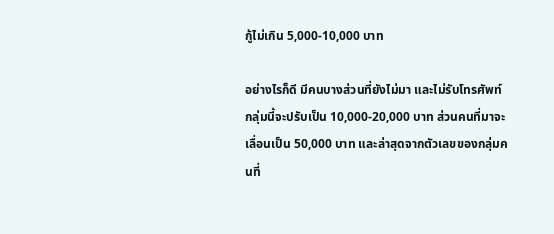กู้ไม่เกิน 5,000-10,000 บาท

อย่างไรก็ดี มีคนบางส่วนที่ยังไม่มา และไม่รับโทรศัพท์ กลุ่มนี้จะปรับเป็น 10,000-20,000 บาท ส่วนคนที่มาจะเลื่อนเป็น 50,000 บาท และล่าสุดจากตัวเลขของกลุ่มคนที่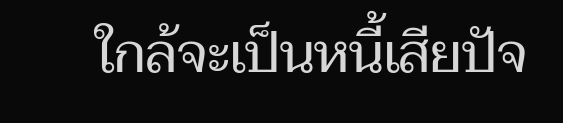ใกล้จะเป็นหนี้เสียปัจ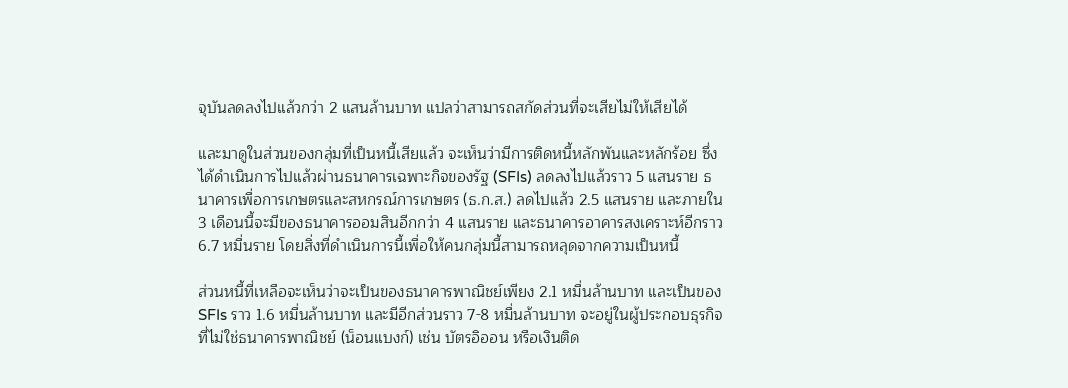จุบันลดลงไปแล้วกว่า 2 แสนล้านบาท แปลว่าสามารถสกัดส่วนที่จะเสียไม่ให้เสียได้

และมาดูในส่วนของกลุ่มที่เป็นหนี้เสียแล้ว จะเห็นว่ามีการติดหนี้หลักพันและหลักร้อย ซึ่งได้ดำเนินการไปแล้วผ่านธนาคารเฉพาะกิจของรัฐ (SFIs) ลดลงไปแล้วราว 5 แสนราย ธนาคารเพื่อการเกษตรและสหกรณ์การเกษตร (ธ.ก.ส.) ลดไปแล้ว 2.5 แสนราย และภายใน 3 เดือนนี้จะมีของธนาคารออมสินอีกกว่า 4 แสนราย และธนาคารอาคารสงเคราะห์อีกราว 6.7 หมื่นราย โดยสิ่งที่ดำเนินการนี้เพื่อให้คนกลุ่มนี้สามารถหลุดจากความเป็นหนี้

ส่วนหนี้ที่เหลือจะเห็นว่าจะเป็นของธนาคารพาณิชย์เพียง 2.1 หมื่นล้านบาท และเป็นของ SFIs ราว 1.6 หมื่นล้านบาท และมีอีกส่วนราว 7-8 หมื่นล้านบาท จะอยู่ในผู้ประกอบธุรกิจที่ไม่ใช่ธนาคารพาณิชย์ (น็อนแบงก์) เช่น บัตรอิออน หรือเงินติด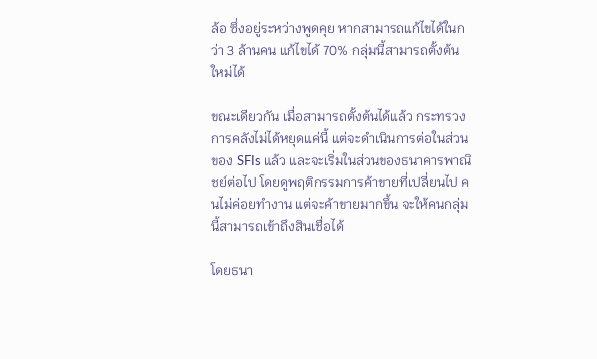ล้อ ซึ่งอยู่ระหว่างพูดคุย หากสามารถแก้ไขได้ในกว่า 3 ล้านคน แก้ไขได้ 70% กลุ่มนี้สามารถตั้งต้นใหม่ได้

ขณะเดียวกัน เมื่อสามารถตั้งต้นได้แล้ว กระทรวงการคลังไม่ได้หยุดแค่นี้ แต่จะดำเนินการต่อในส่วนของ SFIs แล้ว และจะเริ่มในส่วนของธนาคารพาณิชย์ต่อไป โดยดูพฤติกรรมการค้าขายที่เปลี่ยนไป คนไม่ค่อยทำงาน แต่จะค้าขายมากขึ้น จะให้คนกลุ่มนี้สามารถเข้าถึงสินเชื่อได้

โดยธนา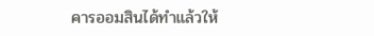คารออมสินได้ทำแล้วให้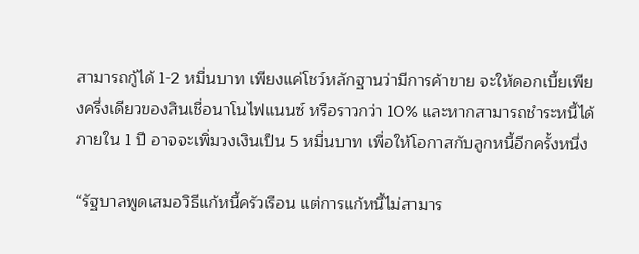สามารถกู้ได้ 1-2 หมื่นบาท เพียงแค่โชว์หลักฐานว่ามีการค้าขาย จะให้ดอกเบี้ยเพียงครึ่งเดียวของสินเชื่อนาโนไฟแนนซ์ หรือราวกว่า 10% และหากสามารถชำระหนี้ได้ภายใน 1 ปี อาจจะเพิ่มวงเงินเป็น 5 หมื่นบาท เพื่อให้โอกาสกับลูกหนี้อีกครั้งหนึ่ง

“รัฐบาลพูดเสมอวิธีแก้หนี้ครัวเรือน แต่การแก้หนี้ไม่สามาร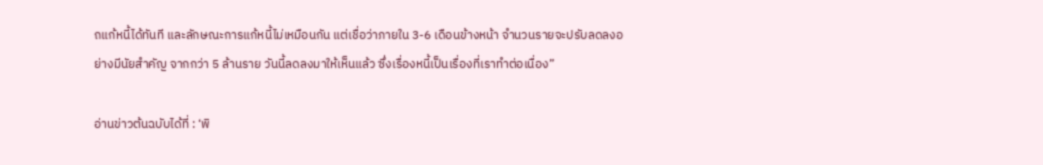ถแก้หนี้ได้ทันที และลักษณะการแก้หนี้ไม่เหมือนกัน แต่เชื่อว่าภายใน 3-6 เดือนข้างหน้า จำนวนรายจะปรับลดลงอย่างมีนัยสำคัญ จากกว่า 5 ล้านราย วันนี้ลดลงมาให้เห็นแล้ว ซึ่งเรื่องหนี้เป็นเรื่องที่เราทำต่อเนื่อง”

อ่านข่าวต้นฉบับได้ที่ : ‘พิ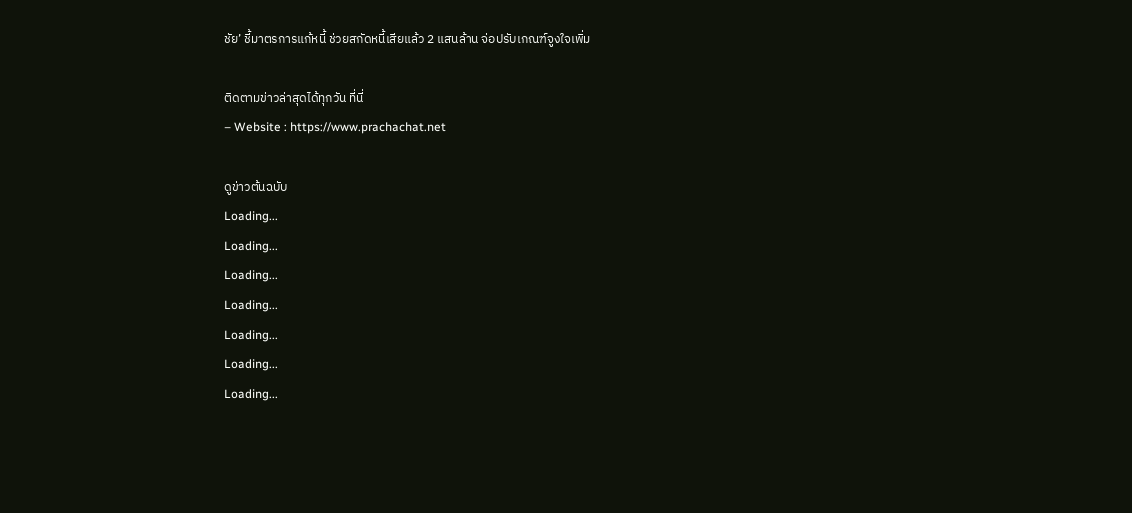ชัย’ ชี้มาตรการแก้หนี้ ช่วยสกัดหนี้เสียแล้ว 2 แสนล้าน จ่อปรับเกณฑ์จูงใจเพิ่ม

ติดตามข่าวล่าสุดได้ทุกวัน ที่นี่
– Website : https://www.prachachat.net

ดูข่าวต้นฉบับ
Loading...
Loading...
Loading...
Loading...
Loading...
Loading...
Loading...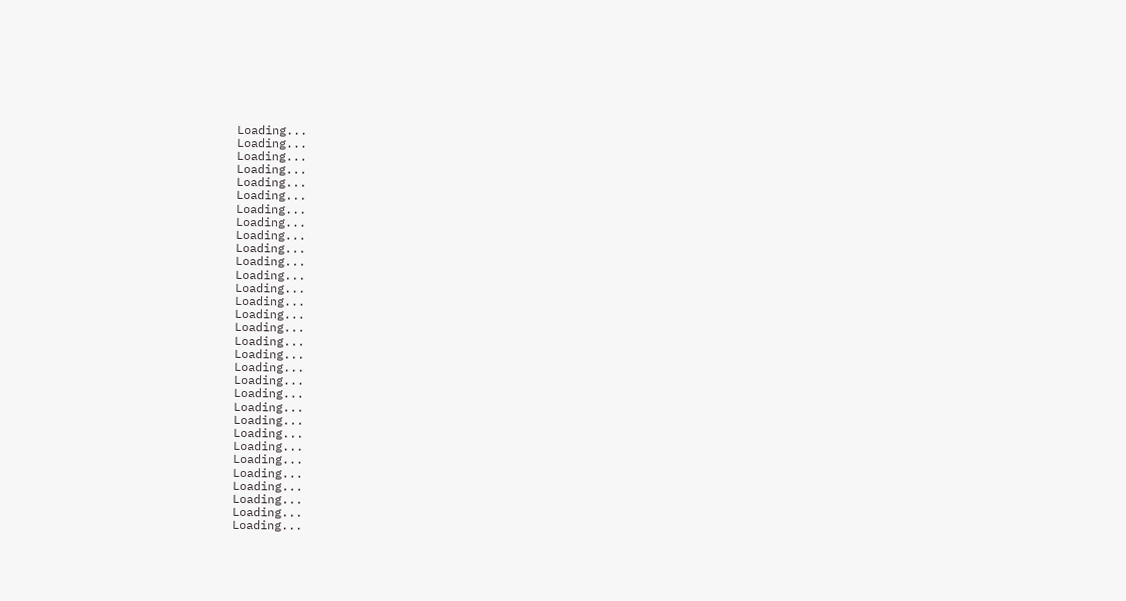Loading...
Loading...
Loading...
Loading...
Loading...
Loading...
Loading...
Loading...
Loading...
Loading...
Loading...
Loading...
Loading...
Loading...
Loading...
Loading...
Loading...
Loading...
Loading...
Loading...
Loading...
Loading...
Loading...
Loading...
Loading...
Loading...
Loading...
Loading...
Loading...
Loading...
Loading...